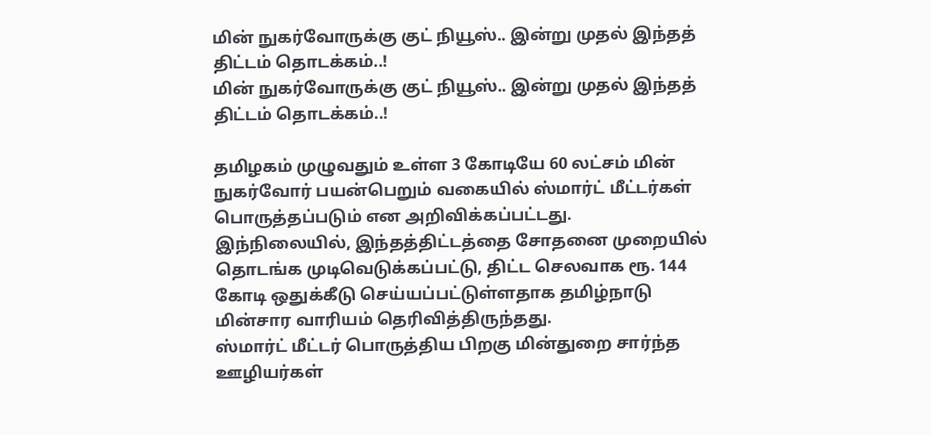மின் நுகர்வோருக்கு குட் நியூஸ்.. இன்று முதல் இந்தத் திட்டம் தொடக்கம்..!
மின் நுகர்வோருக்கு குட் நியூஸ்.. இன்று முதல் இந்தத் திட்டம் தொடக்கம்..!

தமிழகம் முழுவதும் உள்ள 3 கோடியே 60 லட்சம் மின் நுகர்வோர் பயன்பெறும் வகையில் ஸ்மார்ட் மீட்டர்கள் பொருத்தப்படும் என அறிவிக்கப்பட்டது.
இந்நிலையில், இந்தத்திட்டத்தை சோதனை முறையில் தொடங்க முடிவெடுக்கப்பட்டு, திட்ட செலவாக ரூ. 144 கோடி ஒதுக்கீடு செய்யப்பட்டுள்ளதாக தமிழ்நாடு மின்சார வாரியம் தெரிவித்திருந்தது.
ஸ்மார்ட் மீட்டர் பொருத்திய பிறகு மின்துறை சார்ந்த ஊழியர்கள்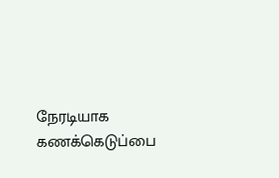நேரடியாக கணக்கெடுப்பை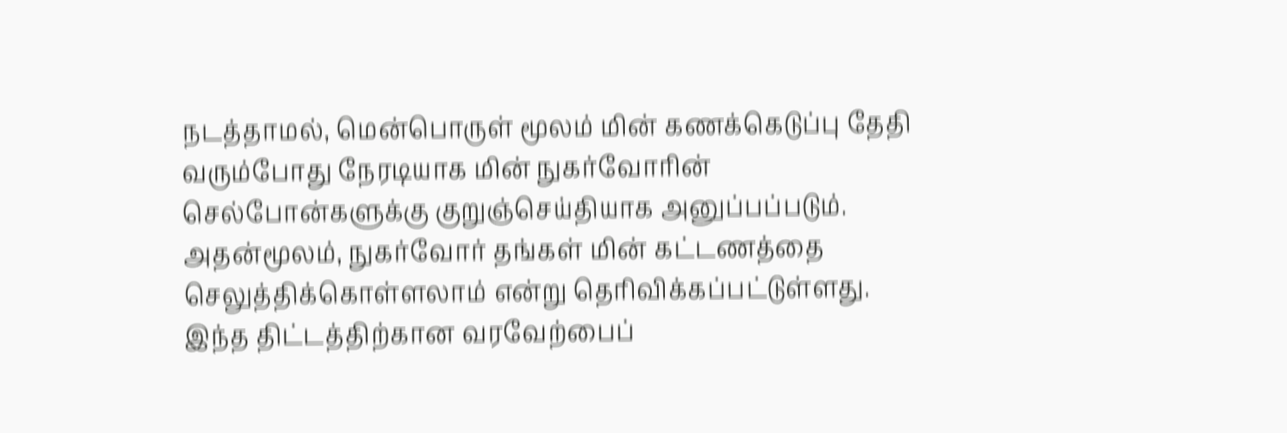நடத்தாமல், மென்பொருள் மூலம் மின் கணக்கெடுப்பு தேதி வரும்போது நேரடியாக மின் நுகர்வோரின் செல்போன்களுக்கு குறுஞ்செய்தியாக அனுப்பப்படும். அதன்மூலம், நுகர்வோர் தங்கள் மின் கட்டணத்தை செலுத்திக்கொள்ளலாம் என்று தெரிவிக்கப்பட்டுள்ளது.
இந்த திட்டத்திற்கான வரவேற்பைப்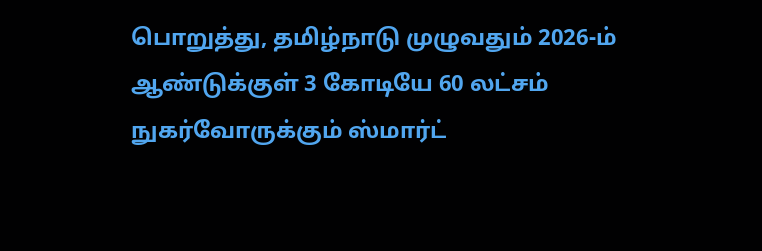பொறுத்து, தமிழ்நாடு முழுவதும் 2026-ம் ஆண்டுக்குள் 3 கோடியே 60 லட்சம் நுகர்வோருக்கும் ஸ்மார்ட்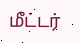மீட்டர்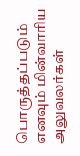பொருத்தப்படும் எனவும் மின்வாரிய அலுவலர்கள்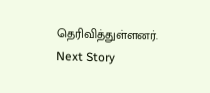தெரிவித்துள்ளனர்.
Next Story